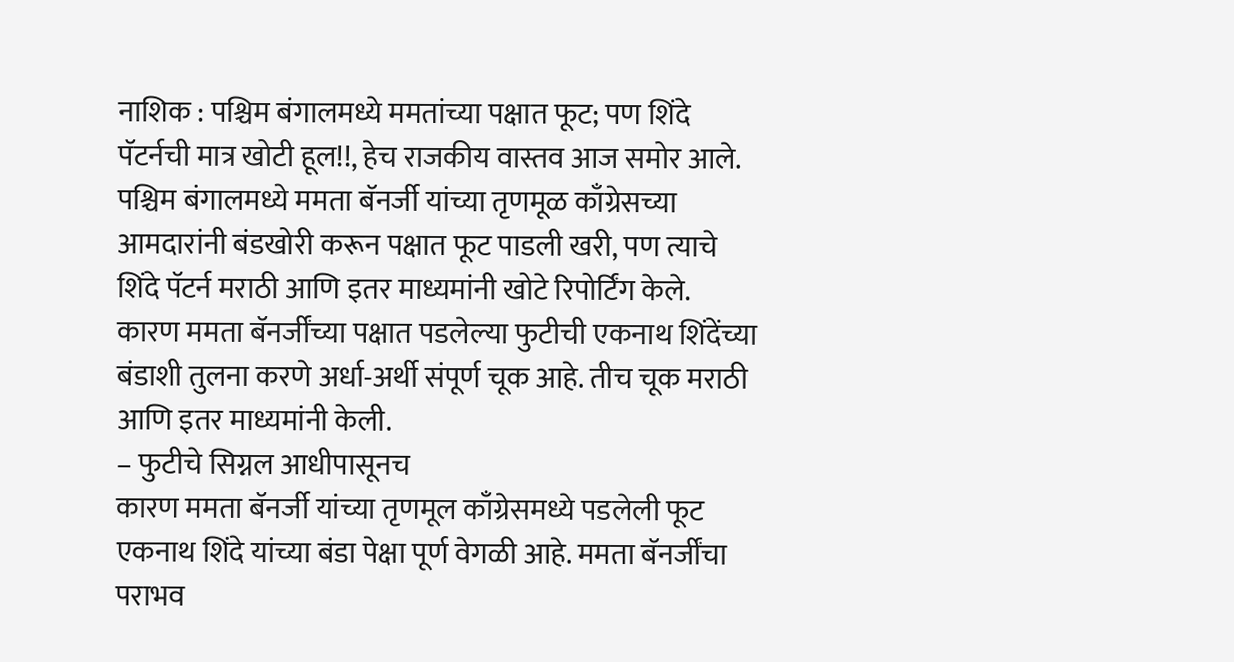नाशिक : पश्चिम बंगालमध्ये ममतांच्या पक्षात फूट; पण शिंदे पॅटर्नची मात्र खोटी हूल!!, हेच राजकीय वास्तव आज समोर आले. पश्चिम बंगालमध्ये ममता बॅनर्जी यांच्या तृणमूळ काँग्रेसच्या आमदारांनी बंडखोरी करून पक्षात फूट पाडली खरी, पण त्याचे शिंदे पॅटर्न मराठी आणि इतर माध्यमांनी खोटे रिपोर्टिंग केले. कारण ममता बॅनर्जींच्या पक्षात पडलेल्या फुटीची एकनाथ शिंदेंच्या बंडाशी तुलना करणे अर्धा-अर्थी संपूर्ण चूक आहे. तीच चूक मराठी आणि इतर माध्यमांनी केली.
– फुटीचे सिग्नल आधीपासूनच
कारण ममता बॅनर्जी यांच्या तृणमूल काँग्रेसमध्ये पडलेली फूट एकनाथ शिंदे यांच्या बंडा पेक्षा पूर्ण वेगळी आहे. ममता बॅनर्जींचा पराभव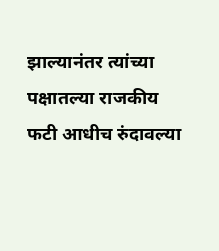झाल्यानंतर त्यांच्या पक्षातल्या राजकीय फटी आधीच रुंदावल्या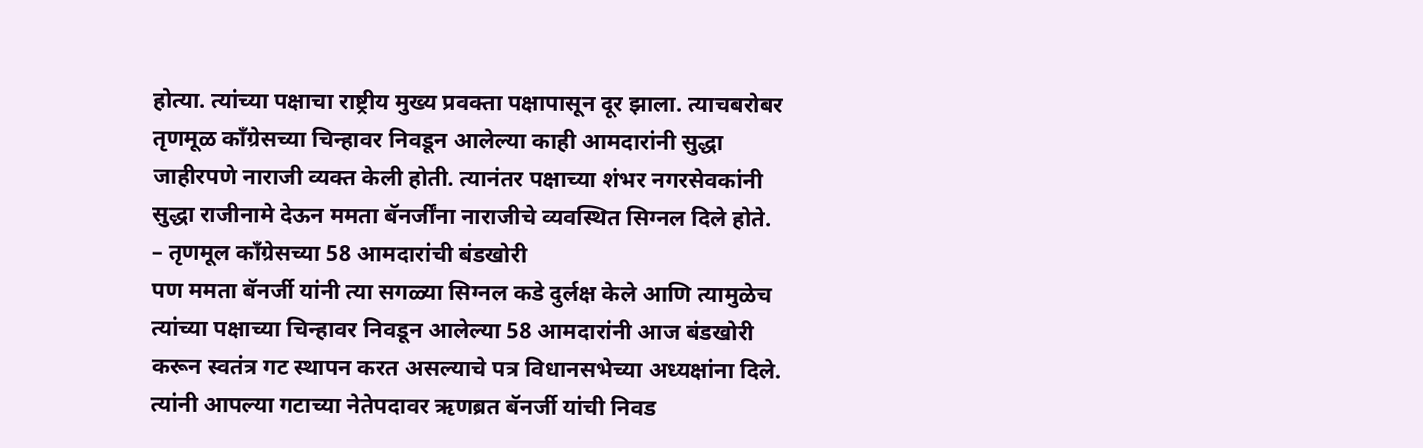होत्या. त्यांच्या पक्षाचा राष्ट्रीय मुख्य प्रवक्ता पक्षापासून दूर झाला. त्याचबरोबर तृणमूळ काँग्रेसच्या चिन्हावर निवडून आलेल्या काही आमदारांनी सुद्धा जाहीरपणे नाराजी व्यक्त केली होती. त्यानंतर पक्षाच्या शंभर नगरसेवकांनी सुद्धा राजीनामे देऊन ममता बॅनर्जींना नाराजीचे व्यवस्थित सिग्नल दिले होते.
– तृणमूल काँग्रेसच्या 58 आमदारांची बंडखोरी
पण ममता बॅनर्जी यांनी त्या सगळ्या सिग्नल कडे दुर्लक्ष केले आणि त्यामुळेच त्यांच्या पक्षाच्या चिन्हावर निवडून आलेल्या 58 आमदारांनी आज बंडखोरी करून स्वतंत्र गट स्थापन करत असल्याचे पत्र विधानसभेच्या अध्यक्षांना दिले. त्यांनी आपल्या गटाच्या नेतेपदावर ऋणब्रत बॅनर्जी यांची निवड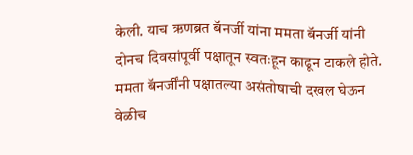केली. याच ऋणब्रत बॅनर्जी यांना ममता बॅनर्जी यांनी दोनच दिवसांपूर्वी पक्षातून स्वतःहून काढून टाकले होते. ममता बॅनर्जींनी पक्षातल्या असंतोषाची दखल घेऊन वेळीच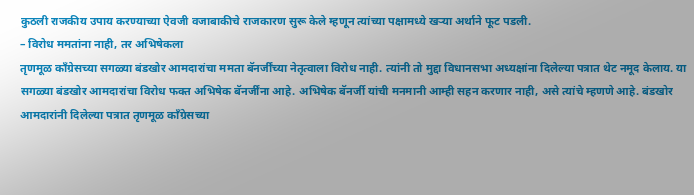कुठली राजकीय उपाय करण्याच्या ऐवजी वजाबाकीचे राजकारण सुरू केले म्हणून त्यांच्या पक्षामध्ये खऱ्या अर्थाने फूट पडली.
– विरोध ममतांना नाही, तर अभिषेकला
तृणमूळ काँग्रेसच्या सगळ्या बंडखोर आमदारांचा ममता बॅनर्जींच्या नेतृत्वाला विरोध नाही. त्यांनी तो मुद्दा विधानसभा अध्यक्षांना दिलेल्या पत्रात थेट नमूद केलाय. या सगळ्या बंडखोर आमदारांचा विरोध फक्त अभिषेक बॅनर्जींना आहे. अभिषेक बॅनर्जी यांची मनमानी आम्ही सहन करणार नाही, असे त्यांचे म्हणणे आहे. बंडखोर आमदारांनी दिलेल्या पत्रात तृणमूळ काँग्रेसच्या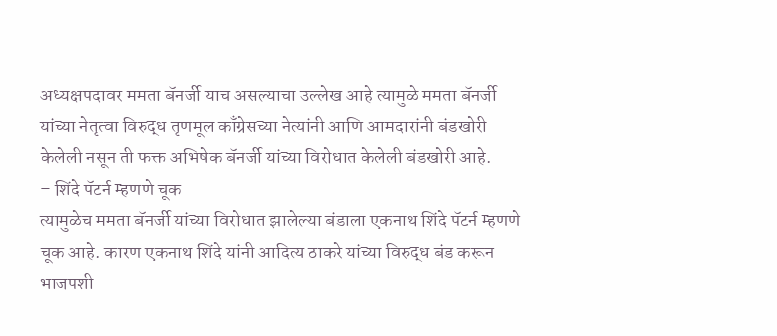अध्यक्षपदावर ममता बॅनर्जी याच असल्याचा उल्लेख आहे त्यामुळे ममता बॅनर्जी यांच्या नेतृत्वा विरुद्ध तृणमूल काँग्रेसच्या नेत्यांनी आणि आमदारांनी बंडखोरी केलेली नसून ती फक्त अभिषेक बॅनर्जी यांच्या विरोधात केलेली बंडखोरी आहे.
– शिंदे पॅटर्न म्हणणे चूक
त्यामुळेच ममता बॅनर्जी यांच्या विरोधात झालेल्या बंडाला एकनाथ शिंदे पॅटर्न म्हणणे चूक आहे. कारण एकनाथ शिंदे यांनी आदित्य ठाकरे यांच्या विरुद्ध बंड करून भाजपशी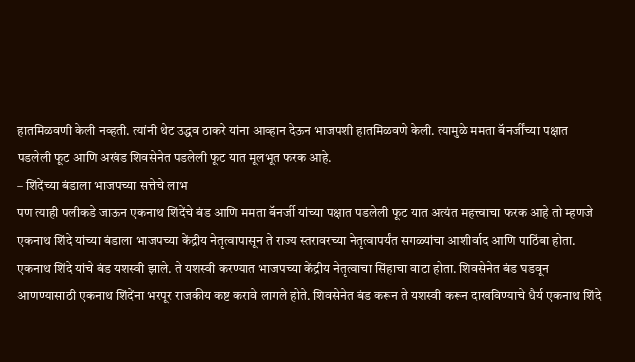हातमिळवणी केली नव्हती. त्यांनी थेट उद्धव ठाकरे यांना आव्हान देऊन भाजपशी हातमिळवणे केली. त्यामुळे ममता बॅनर्जींच्या पक्षात पडलेली फूट आणि अखंड शिवसेनेत पडलेली फूट यात मूलभूत फरक आहे.
– शिंदेंच्या बंडाला भाजपच्या सत्तेचे लाभ
पण त्याही पलीकडे जाऊन एकनाथ शिंदेंचे बंड आणि ममता बॅनर्जी यांच्या पक्षात पडलेली फूट यात अत्यंत महत्त्वाचा फरक आहे तो म्हणजे एकनाथ शिंदे यांच्या बंडाला भाजपच्या केंद्रीय नेतृत्वापासून ते राज्य स्तरावरच्या नेतृत्वापर्यंत सगळ्यांचा आशीर्वाद आणि पाठिंबा होता. एकनाथ शिंदे यांचे बंड यशस्वी झाले. ते यशस्वी करण्यात भाजपच्या केंद्रीय नेतृत्वाचा सिंहाचा वाटा होता. शिवसेनेत बंड घडवून आणण्यासाठी एकनाथ शिंदेंना भरपूर राजकीय कष्ट करावे लागले होते. शिवसेनेत बंड करून ते यशस्वी करून दाखविण्याचे धैर्य एकनाथ शिंदे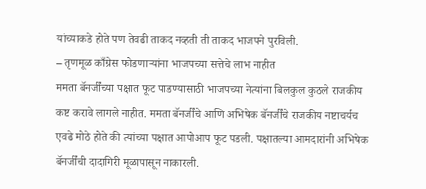यांच्याकडे होते पण तेवढी ताकद नव्हती ती ताकद भाजपने पुरविली.
– तृणमूळ काँग्रेस फोडणाऱ्यांना भाजपच्या सत्तेचे लाभ नाहीत
ममता बॅनर्जींच्या पक्षात फूट पाडण्यासाठी भाजपच्या नेत्यांना बिलकुल कुठले राजकीय कष्ट करावे लागले नाहीत. ममता बॅनर्जींचे आणि अभिषेक बॅनर्जींचे राजकीय नष्टाचर्यच एवढे मोठे होते की त्यांच्या पक्षात आपोआप फूट पडली. पक्षातल्या आमदारांनी अभिषेक बॅनर्जींची दादागिरी मूळापासून नाकारली.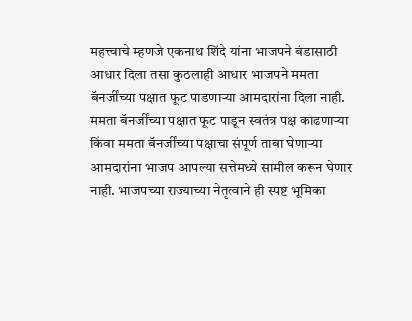महत्त्वाचे म्हणजे एकनाथ शिंदे यांना भाजपने बंडासाठी आधार दिला तसा कुठलाही आधार भाजपने ममता बॅनर्जींच्या पक्षात फूट पाडणाऱ्या आमदारांना दिला नाही. ममता बॅनर्जींच्या पक्षात फूट पाडून स्वतंत्र पक्ष काढणाऱ्या किंवा ममता बॅनर्जींच्या पक्षाचा संपूर्ण ताबा घेणाऱ्या आमदारांना भाजप आपल्या सत्तेमध्ये सामील करून घेणार नाही. भाजपच्या राज्याच्या नेतृत्वाने ही स्पष्ट भूमिका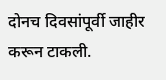दोनच दिवसांपूर्वी जाहीर करून टाकली.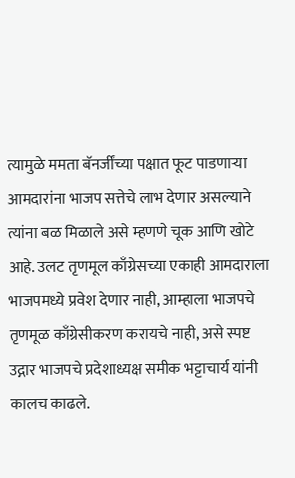त्यामुळे ममता बॅनर्जींच्या पक्षात फूट पाडणाऱ्या आमदारांना भाजप सत्तेचे लाभ देणार असल्याने त्यांना बळ मिळाले असे म्हणणे चूक आणि खोटे आहे. उलट तृणमूल काँग्रेसच्या एकाही आमदाराला भाजपमध्ये प्रवेश देणार नाही, आम्हाला भाजपचे तृणमूळ काँग्रेसीकरण करायचे नाही, असे स्पष्ट उद्गार भाजपचे प्रदेशाध्यक्ष समीक भट्टाचार्य यांनी कालच काढले.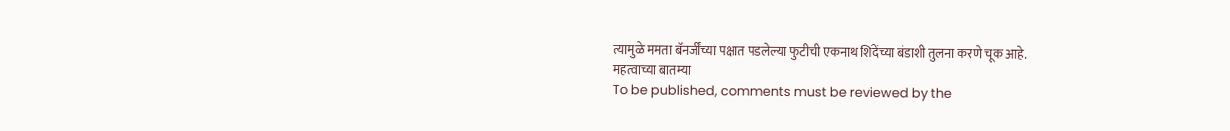त्यामुळे ममता बॅनर्जींच्या पक्षात पडलेल्या फुटीची एकनाथ शिंदेंच्या बंडाशी तुलना करणे चूक आहे.
महत्वाच्या बातम्या
To be published, comments must be reviewed by the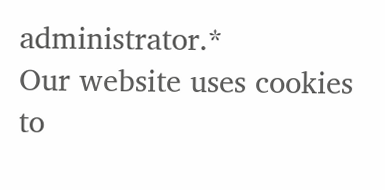administrator.*
Our website uses cookies to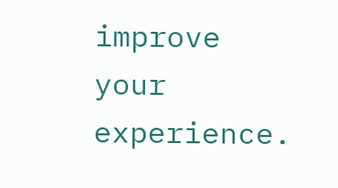improve your experience.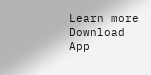Learn more
Download App